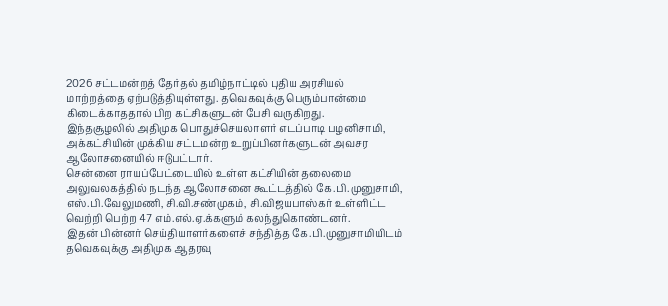2026 சட்டமன்றத் தேர்தல் தமிழ்நாட்டில் புதிய அரசியல் மாற்றத்தை ஏற்படுத்தியுள்ளது. தவெகவுக்கு பெரும்பான்மை கிடைக்காததால் பிற கட்சிகளுடன் பேசி வருகிறது.
இந்தசூழலில் அதிமுக பொதுச்செயலாளர் எடப்பாடி பழனிசாமி, அக்கட்சியின் முக்கிய சட்டமன்ற உறுப்பினர்களுடன் அவசர ஆலோசனையில் ஈடுபட்டார்.
சென்னை ராயப்பேட்டையில் உள்ள கட்சியின் தலைமை அலுவலகத்தில் நடந்த ஆலோசனை கூட்டத்தில் கே.பி.முனுசாமி, எஸ்.பி.வேலுமணி, சி.வி.சண்முகம், சி.விஜயபாஸ்கர் உள்ளிட்ட வெற்றி பெற்ற 47 எம்.எல்.ஏ.க்களும் கலந்துகொண்டனர்.
இதன் பின்னர் செய்தியாளர்களைச் சந்தித்த கே.பி.முனுசாமியிடம் தவெகவுக்கு அதிமுக ஆதரவு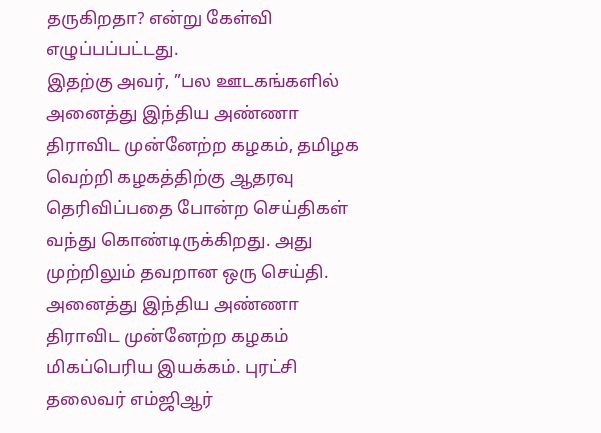தருகிறதா? என்று கேள்வி எழுப்பப்பட்டது.
இதற்கு அவர், ”பல ஊடகங்களில் அனைத்து இந்திய அண்ணா திராவிட முன்னேற்ற கழகம், தமிழக வெற்றி கழகத்திற்கு ஆதரவு தெரிவிப்பதை போன்ற செய்திகள் வந்து கொண்டிருக்கிறது. அது முற்றிலும் தவறான ஒரு செய்தி.
அனைத்து இந்திய அண்ணா திராவிட முன்னேற்ற கழகம் மிகப்பெரிய இயக்கம். புரட்சி தலைவர் எம்ஜிஆர்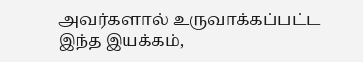அவர்களால் உருவாக்கப்பட்ட இந்த இயக்கம்,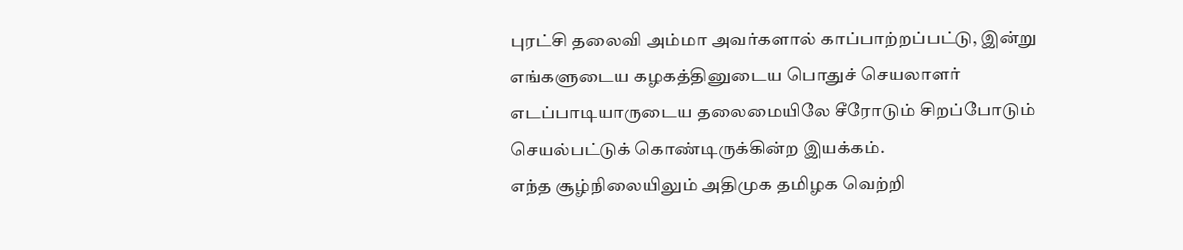புரட்சி தலைவி அம்மா அவர்களால் காப்பாற்றப்பட்டு, இன்று எங்களுடைய கழகத்தினுடைய பொதுச் செயலாளர் எடப்பாடியாருடைய தலைமையிலே சீரோடும் சிறப்போடும் செயல்பட்டுக் கொண்டிருக்கின்ற இயக்கம்.
எந்த சூழ்நிலையிலும் அதிமுக தமிழக வெற்றி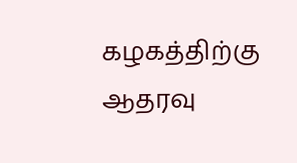கழகத்திற்கு ஆதரவு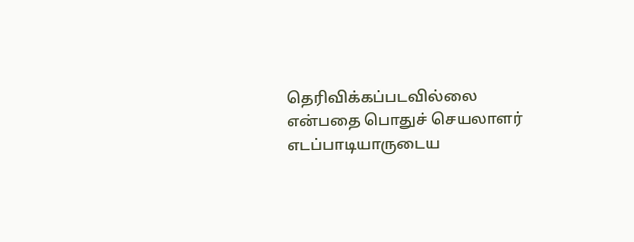தெரிவிக்கப்படவில்லை என்பதை பொதுச் செயலாளர் எடப்பாடியாருடைய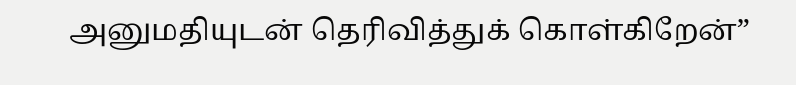அனுமதியுடன் தெரிவித்துக் கொள்கிறேன்”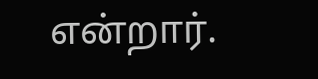என்றார்.